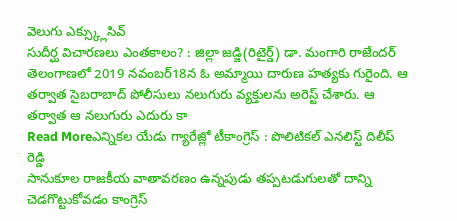వెలుగు ఎక్స్క్లుసివ్
సుదీర్ఘ విచారణలు ఎంతకాలం? : జిల్లా జడ్జి(రిటైర్డ్) డా. మంగారి రాజేందర్
తెలంగాణలో 2019 నవంబర్18న ఓ అమ్మాయి దారుణ హత్యకు గురైంది. ఆ తర్వాత సైబరాబాద్ పోలీసులు నలుగురు వ్యక్తులను అరెస్ట్ చేశారు. ఆ తర్వాత ఆ నలుగురు ఎదురు కా
Read Moreఎన్నికల యేడు గ్యారేజ్లో టీకాంగ్రెస్ : పొలిటికల్ ఎనలిస్ట్ దిలీప్ రెడ్డి
సానుకూల రాజకీయ వాతావరణం ఉన్నపుడు తప్పటడుగులతో దాన్ని చెడగొట్టుకోవడం కాంగ్రెస్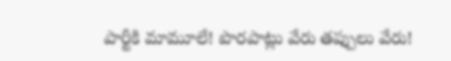పార్టీకి మామూలే! పొరపాట్లు వేరు తప్పులు వేరు!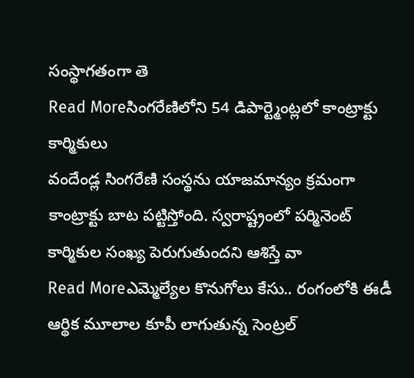సంస్థాగతంగా తె
Read Moreసింగరేణిలోని 54 డిపార్ట్మెంట్లలో కాంట్రాక్టు కార్మికులు
వందేండ్ల సింగరేణి సంస్థను యాజమాన్యం క్రమంగా కాంట్రాక్టు బాట పట్టిస్తోంది. స్వరాష్ట్రంలో పర్మినెంట్ కార్మికుల సంఖ్య పెరుగుతుందని ఆశిస్తే వా
Read Moreఎమ్మెల్యేల కొనుగోలు కేసు.. రంగంలోకి ఈడీ
ఆర్థిక మూలాల కూపీ లాగుతున్న సెంట్రల్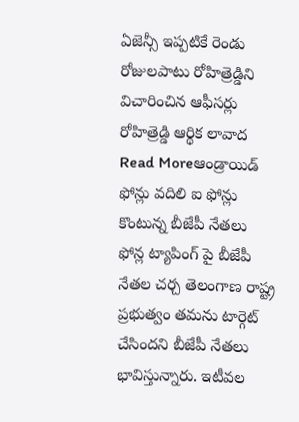ఏజెన్సీ ఇప్పటికే రెండు రోజులపాటు రోహిత్రెడ్డిని విచారించిన ఆఫీసర్లు రోహిత్రెడ్డి ఆర్థిక లావాద
Read Moreఆండ్రాయిడ్ ఫోన్లు వదిలి ఐ ఫోన్లు కొంటున్న బీజేపీ నేతలు
ఫోన్ల ట్యాపింగ్ పై బీజేపీ నేతల చర్చ తెలంగాణ రాష్ట్ర ప్రభుత్వం తమను టార్గెట్ చేసిందని బీజేపీ నేతలు భావిస్తున్నారు. ఇటీవల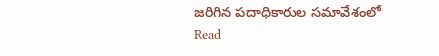జరిగిన పదాధికారుల సమావేశంలో
Read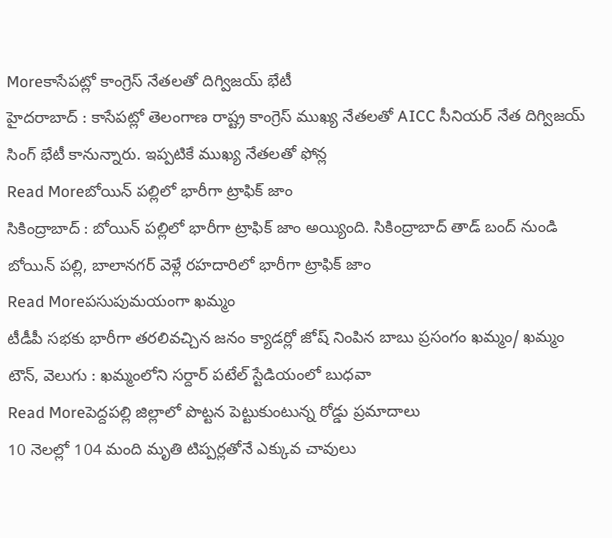Moreకాసేపట్లో కాంగ్రెస్ నేతలతో దిగ్విజయ్ భేటీ
హైదరాబాద్ : కాసేపట్లో తెలంగాణ రాష్ట్ర కాంగ్రెస్ ముఖ్య నేతలతో AICC సీనియర్ నేత దిగ్విజయ్ సింగ్ భేటీ కానున్నారు. ఇప్పటికే ముఖ్య నేతలతో ఫోన్ల
Read Moreబోయిన్ పల్లిలో భారీగా ట్రాఫిక్ జాం
సికింద్రాబాద్ : బోయిన్ పల్లిలో భారీగా ట్రాఫిక్ జాం అయ్యింది. సికింద్రాబాద్ తాడ్ బంద్ నుండి బోయిన్ పల్లి, బాలానగర్ వెళ్లే రహదారిలో భారీగా ట్రాఫిక్ జాం
Read Moreపసుపుమయంగా ఖమ్మం
టీడీపీ సభకు భారీగా తరలివచ్చిన జనం క్యాడర్లో జోష్ నింపిన బాబు ప్రసంగం ఖమ్మం/ ఖమ్మం టౌన్, వెలుగు : ఖమ్మంలోని సర్దార్ పటేల్ స్టేడియంలో బుధవా
Read Moreపెద్దపల్లి జిల్లాలో పొట్టన పెట్టుకుంటున్న రోడ్డు ప్రమాదాలు
10 నెలల్లో 104 మంది మృతి టిప్పర్లతోనే ఎక్కువ చావులు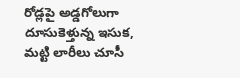రోడ్లపై అడ్డగోలుగా దూసుకెళ్తున్న ఇసుక, మట్టి లారీలు చూసీ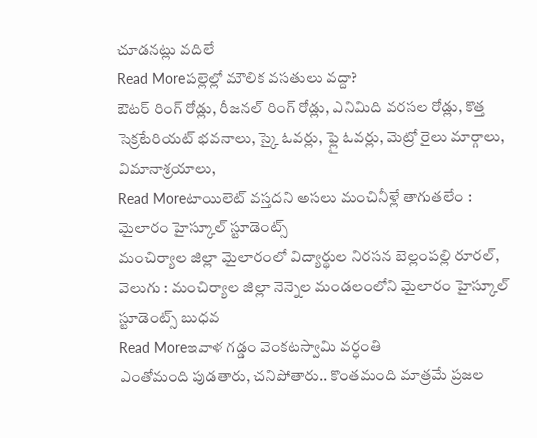చూడనట్లు వదిలే
Read Moreపల్లెల్లో మౌలిక వసతులు వద్దా?
ఔటర్ రింగ్ రోడ్లు, రీజనల్ రింగ్ రోడ్లు, ఎనిమిది వరసల రోడ్లు, కొత్త సెక్రటేరియట్ భవనాలు, స్కై ఓవర్లు, ఫ్లై ఓవర్లు, మెట్రో రైలు మార్గాలు, విమానాశ్రయాలు,
Read Moreటాయిలెట్ వస్తదని అసలు మంచినీళ్లే తాగుతలేం : మైలారం హైస్కూల్ స్టూడెంట్స్
మంచిర్యాల జిల్లా మైలారంలో విద్యార్థుల నిరసన బెల్లంపల్లి రూరల్, వెలుగు : మంచిర్యాల జిల్లా నెన్నెల మండలంలోని మైలారం హైస్కూల్ స్టూడెంట్స్ బుధవ
Read Moreఇవాళ గడ్డం వెంకటస్వామి వర్ధంతి
ఎంతోమంది పుడతారు, చనిపోతారు.. కొంతమంది మాత్రమే ప్రజల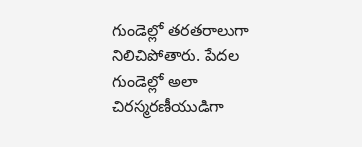గుండెల్లో తరతరాలుగా నిలిచిపోతారు. పేదల గుండెల్లో అలా చిరస్మరణీయుడిగా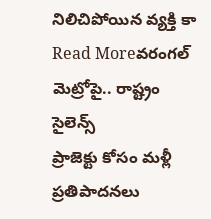నిలిచిపోయిన వ్యక్తి కా
Read Moreవరంగల్ మెట్రోపై.. రాష్ట్రం సైలెన్స్
ప్రాజెక్టు కోసం మళ్లీ ప్రతిపాదనలు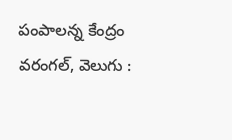పంపాలన్న కేంద్రం వరంగల్, వెలుగు :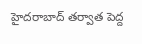హైదరాబాద్ తర్వాత పెద్ద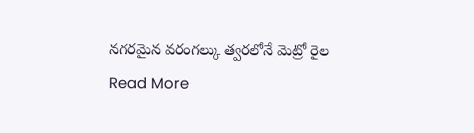నగరమైన వరంగల్కు త్వరలోనే మెట్రో రైల
Read More